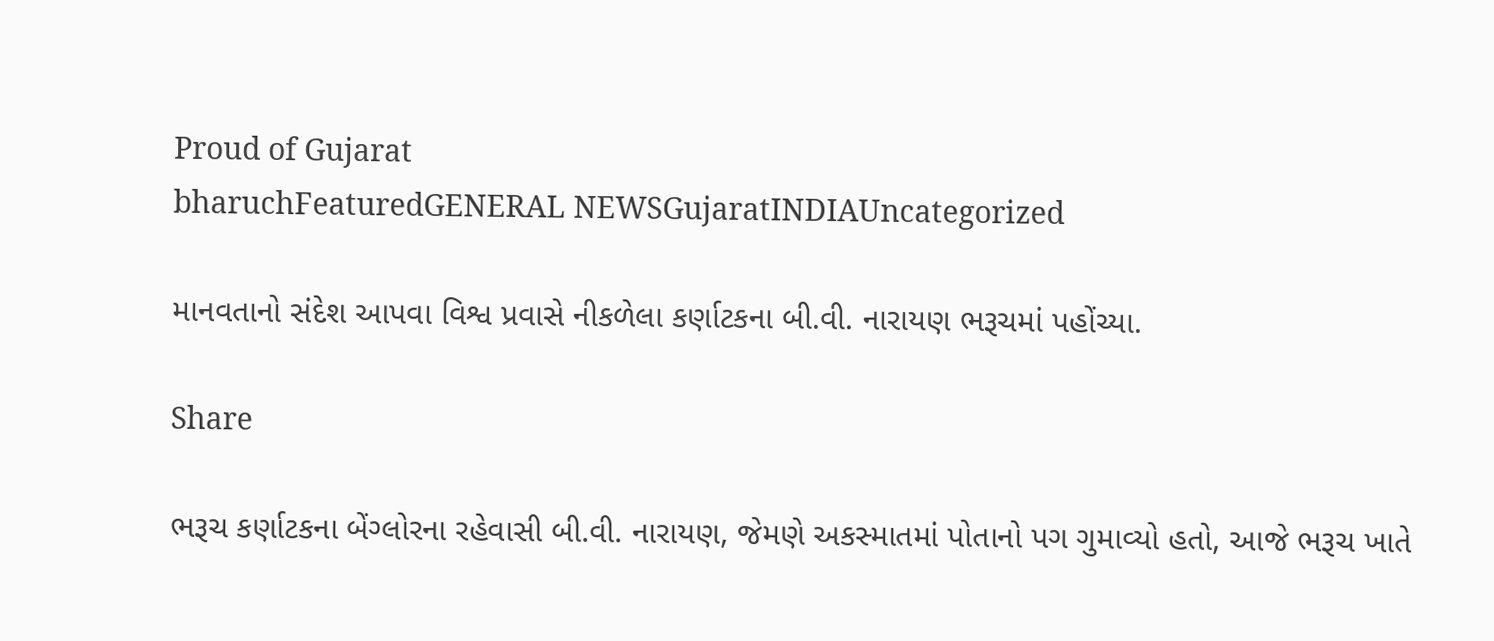Proud of Gujarat
bharuchFeaturedGENERAL NEWSGujaratINDIAUncategorized

માનવતાનો સંદેશ આપવા વિશ્વ પ્રવાસે નીકળેલા કર્ણાટકના બી.વી. નારાયણ ભરૂચમાં પહોંચ્યા.

Share

ભરૂચ કર્ણાટકના બેંગ્લોરના રહેવાસી બી.વી. નારાયણ, જેમણે અકસ્માતમાં પોતાનો પગ ગુમાવ્યો હતો, આજે ભરૂચ ખાતે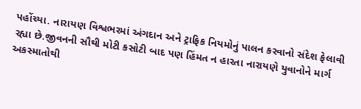પહોંચ્યા. નારાયણ વિશ્વભરમાં અંગદાન અને ટ્રાફિક નિયમોનું પાલન કરવાનો સંદેશ ફેલાવી રહ્યા છે.જીવનની સૌથી મોટી કસોટી બાદ પણ હિંમત ન હારતા નારાયણે યુવાનોને માર્ગ અકસ્માતોથી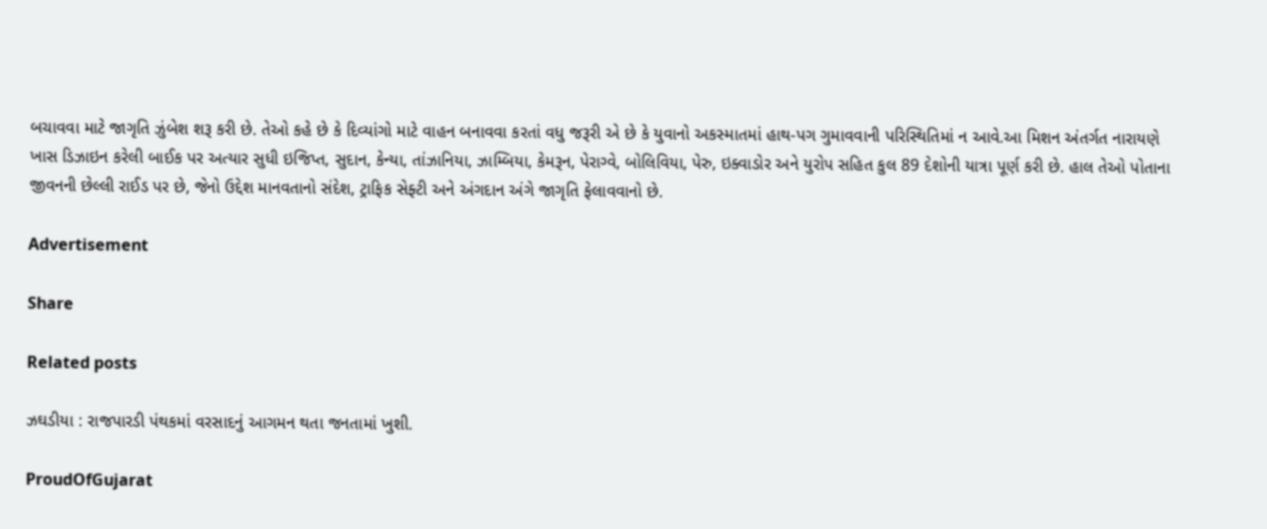બચાવવા માટે જાગૃતિ ઝુંબેશ શરૂ કરી છે. તેઓ કહે છે કે દિવ્યાંગો માટે વાહન બનાવવા કરતાં વધુ જરૂરી એ છે કે યુવાનો અકસ્માતમાં હાથ-પગ ગુમાવવાની પરિસ્થિતિમાં ન આવે.આ મિશન અંતર્ગત નારાયણે ખાસ ડિઝાઇન કરેલી બાઈક પર અત્યાર સુધી ઇજિપ્ત, સુદાન, કેન્યા, તાંઝાનિયા, ઝામ્બિયા, કેમરૂન, પેરાગ્વે, બોલિવિયા, પેરુ, ઇક્વાડોર અને યુરોપ સહિત કુલ 89 દેશોની યાત્રા પૂર્ણ કરી છે. હાલ તેઓ પોતાના જીવનની છેલ્લી રાઈડ પર છે, જેનો ઉદ્દેશ માનવતાનો સંદેશ, ટ્રાફિક સેફ્ટી અને અંગદાન અંગે જાગૃતિ ફેલાવવાનો છે.

Advertisement

Share

Related posts

ઝઘડીયા : રાજપારડી પંથકમાં વરસાદનું આગમન થતા જનતામાં ખુશી.

ProudOfGujarat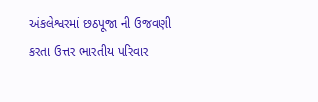અંકલેશ્વરમાં છઠપૂજા ની ઉજવણી કરતા ઉત્તર ભારતીય પરિવાર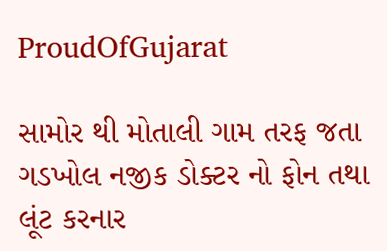ProudOfGujarat

સામોર થી મોતાલી ગામ તરફ જતા ગડખોલ નજીક ડોક્ટર નો ફોન તથા લૂંટ કરનાર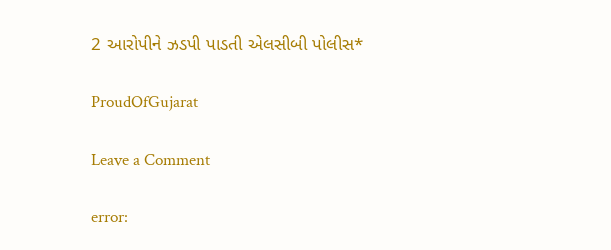2 આરોપીને ઝડપી પાડતી એલસીબી પોલીસ*

ProudOfGujarat

Leave a Comment

error: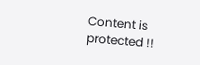Content is protected !!